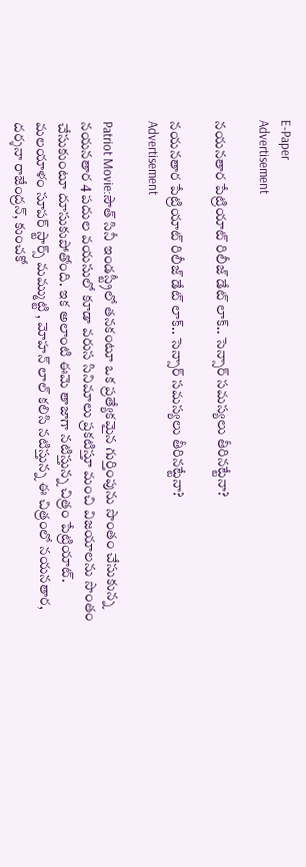E-Paper
Advertisement

నయనతార పేట్రియాట్ రిలీజ్ డేట్ లాక్.. సెన్సార్ సమస్యలు తీరినట్టేనా?

నయనతార పేట్రియాట్ రిలీజ్ డేట్ లాక్.. సెన్సార్ సమస్యలు తీరినట్టేనా?
Advertisement

Patriot Movie:సౌత్ సినీ ఇండస్ట్రీలో తనకంటూ ఒక ప్రత్యేకమైన గుర్తింపును సొంతం చేసుకున్న నయనతార 4 పదుల వయసులో కూడా వరుస సినిమాలు ప్రకటిస్తూ మంచి విజయాలను సొంతం చేసుకుంటూ దూసుకుపోతోంది. ఇక అలాంటి ఈమె తాజాగా నటిస్తున్న చిత్రం పేట్రియాట్. మలయాళం సూపర్ స్టార్స్ మమ్ముట్టి , మోహన్ లాల్ కలిసి నటిస్తున్న ఈ చిత్రంలో నయనతార, దర్శనా రాజేంద్రన్, కుంచకో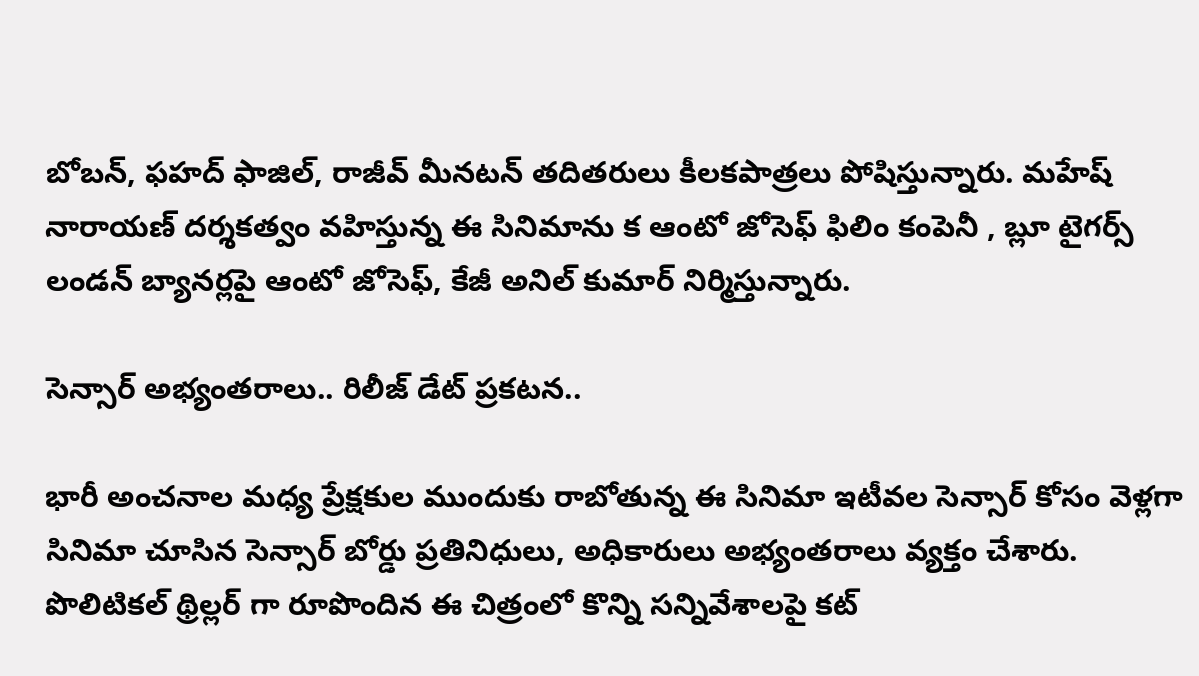బోబన్, ఫహద్ ఫాజిల్, రాజీవ్ మీనటన్ తదితరులు కీలకపాత్రలు పోషిస్తున్నారు. మహేష్ నారాయణ్ దర్శకత్వం వహిస్తున్న ఈ సినిమాను క ఆంటో జోసెఫ్ ఫిలిం కంపెనీ , బ్లూ టైగర్స్ లండన్ బ్యానర్లపై ఆంటో జోసెఫ్, కేజీ అనిల్ కుమార్ నిర్మిస్తున్నారు.

సెన్సార్ అభ్యంతరాలు.. రిలీజ్ డేట్ ప్రకటన..

భారీ అంచనాల మధ్య ప్రేక్షకుల ముందుకు రాబోతున్న ఈ సినిమా ఇటీవల సెన్సార్ కోసం వెళ్లగా సినిమా చూసిన సెన్సార్ బోర్డు ప్రతినిధులు, అధికారులు అభ్యంతరాలు వ్యక్తం చేశారు. పొలిటికల్ థ్రిల్లర్ గా రూపొందిన ఈ చిత్రంలో కొన్ని సన్నివేశాలపై కట్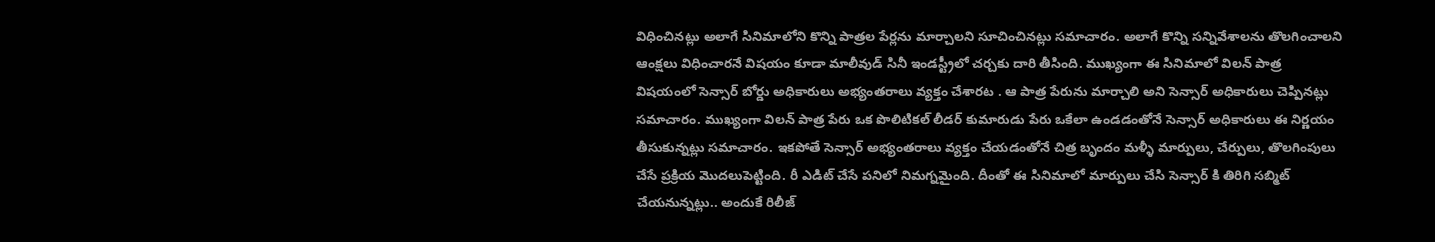విధించినట్లు అలాగే సినిమాలోని కొన్ని పాత్రల పేర్లను మార్చాలని సూచించినట్లు సమాచారం. అలాగే కొన్ని సన్నివేశాలను తొలగించాలని ఆంక్షలు విధించారనే విషయం కూడా మాలీవుడ్ సినీ ఇండస్ట్రీలో చర్చకు దారి తీసింది. ముఖ్యంగా ఈ సినిమాలో విలన్ పాత్ర విషయంలో సెన్సార్ బోర్డు అధికారులు అభ్యంతరాలు వ్యక్తం చేశారట . ఆ పాత్ర పేరును మార్చాలి అని సెన్సార్ అధికారులు చెప్పినట్లు సమాచారం. ముఖ్యంగా విలన్ పాత్ర పేరు ఒక పొలిటికల్ లీడర్ కుమారుడు పేరు ఒకేలా ఉండడంతోనే సెన్సార్ అధికారులు ఈ నిర్ణయం తీసుకున్నట్లు సమాచారం. ఇకపోతే సెన్సార్ అభ్యంతరాలు వ్యక్తం చేయడంతోనే చిత్ర బృందం మళ్ళీ మార్పులు, చేర్పులు, తొలగింపులు చేసే ప్రక్రియ మొదలుపెట్టింది. రీ ఎడిట్ చేసే పనిలో నిమగ్నమైంది. దీంతో ఈ సినిమాలో మార్పులు చేసి సెన్సార్ కి తిరిగి సబ్మిట్ చేయనున్నట్లు.. అందుకే రిలీజ్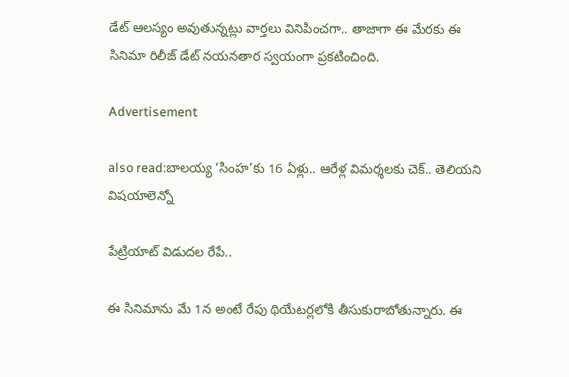డేట్ ఆలస్యం అవుతున్నట్లు వార్తలు వినిపించగా.. తాజాగా ఈ మేరకు ఈ సినిమా రిలీజ్ డేట్ నయనతార స్వయంగా ప్రకటించింది.

Advertisement

also read:బాలయ్య ‘సింహ’కు 16 ఏళ్లు.. ఆరేళ్ల విమర్శలకు చెక్.. తెలియని విషయాలెన్నో

పేట్రియాట్ విడుదల రేపే..

ఈ సినిమాను మే 1న అంటే రేపు థియేటర్లలోకి తీసుకురాబోతున్నారు. ఈ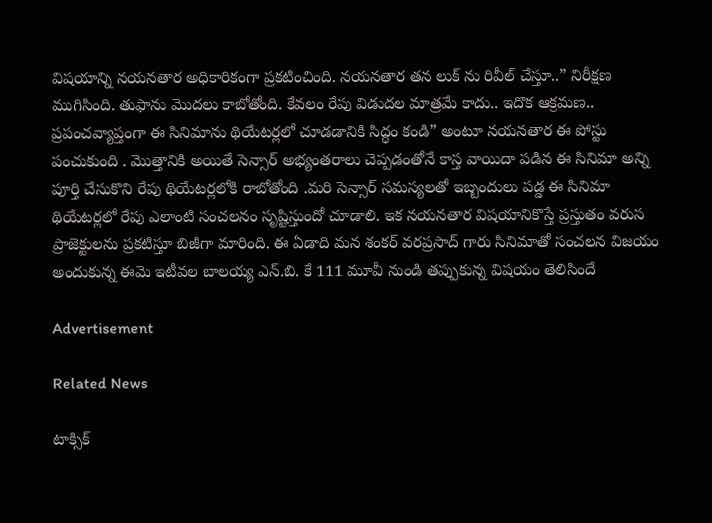విషయాన్ని నయనతార అధికారికంగా ప్రకటించింది. నయనతార తన లుక్ ను రివీల్ చేస్తూ..” నిరీక్షణ ముగిసింది. తుఫాను మొదలు కాబోతోంది. కేవలం రేపు విడుదల మాత్రమే కాదు.. ఇదొక ఆక్రమణ.. ప్రపంచవ్యాప్తంగా ఈ సినిమాను థియేటర్లలో చూడడానికి సిద్ధం కండి” అంటూ నయనతార ఈ పోస్టు పంచుకుంది . మొత్తానికి అయితే సెన్సార్ అభ్యంతరాలు చెప్పడంతోనే కాస్త వాయిదా పడిన ఈ సినిమా అన్ని పూర్తి చేసుకొని రేపు థియేటర్లలోకి రాబోతోంది .మరి సెన్సార్ సమస్యలతో ఇబ్బందులు పడ్డ ఈ సినిమా థియేటర్లలో రేపు ఎలాంటి సంచలనం సృష్టిస్తుందో చూడాలి. ఇక నయనతార విషయానికొస్తే ప్రస్తుతం వరుస ప్రాజెక్టులను ప్రకటిస్తూ బిజీగా మారింది. ఈ ఏడాది మన శంకర్ వరప్రసాద్ గారు సినిమాతో సంచలన విజయం అందుకున్న ఈమె ఇటీవల బాలయ్య ఎన్.బి. కే 111 మూవీ నుండి తప్పుకున్న విషయం తెలిసిందే

Advertisement

Related News

టాక్సిక్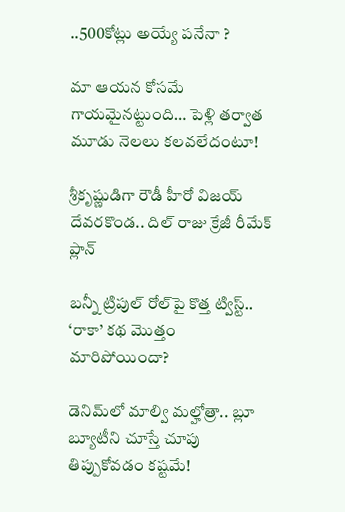..500కోట్లు అయ్యే పనేనా ?

మా ఆయన కోసమే గాయమైనట్టుంది… పెళ్లి తర్వాత మూడు నెలలు కలవలేదంటూ!

శ్రీకృష్ణుడిగా రౌడీ హీరో విజయ్ దేవరకొండ.. దిల్ రాజు క్రేజీ రీమేక్ ప్లాన్

బన్నీ ట్రిపుల్ రోల్‌పై కొత్త ట్విస్ట్.. ‘రాకా’ కథ మొత్తం మారిపోయిందా?

డెనిమ్‌లో మాల్వి మల్హోత్రా.. బ్లూ బ్యూటీని చూస్తే చూపు తిప్పుకోవడం కష్టమే!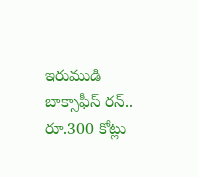ఇరుముడి బాక్సాఫీస్ రన్.. రూ.300 కోట్లు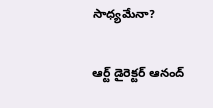సాధ్యమేనా?

ఆర్ట్ డైరెక్టర్ ఆనంద్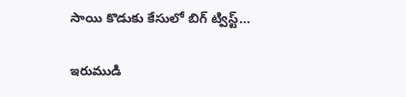సాయి కొడుకు కేసులో బిగ్ ట్విస్ట్…

ఇరుముడి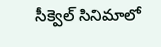సీక్వెల్ సినిమాలో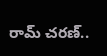రామ్ చరణ్..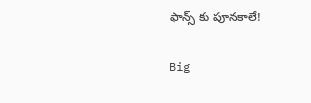ఫాన్స్ కు పూనకాలే!

Big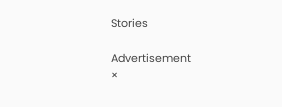Stories

Advertisement
×